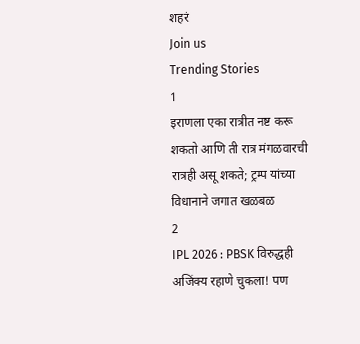शहरं
Join us
Trending Stories
1
इराणला एका रात्रीत नष्ट करू शकतो आणि ती रात्र मंगळवारची रात्रही असू शकते; ट्रम्प यांच्या विधानाने जगात खळबळ
2
IPL 2026 : PBSK विरुद्धही अजिंक्य रहाणे चुकला! पण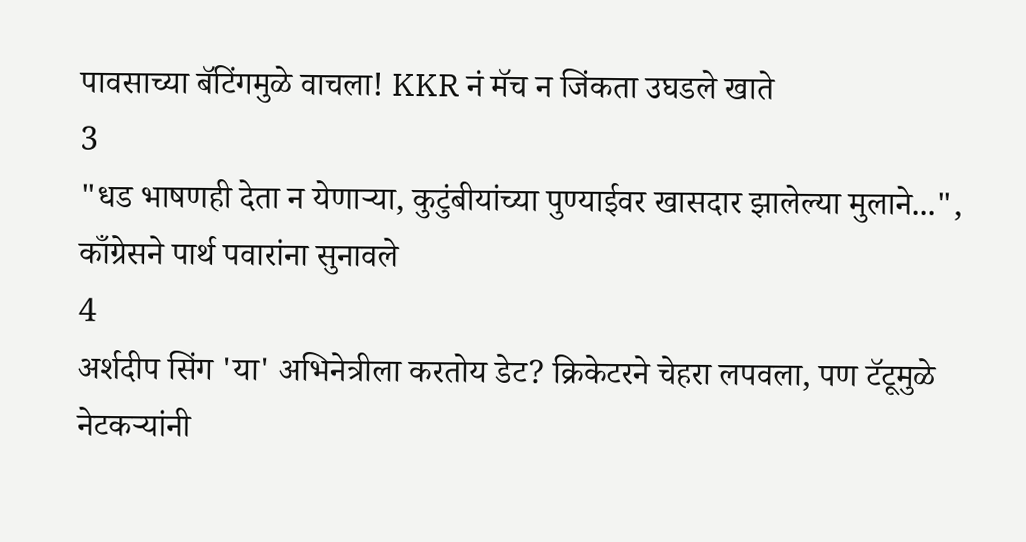पावसाच्या बॅटिंगमुळे वाचला! KKR नं मॅच न जिंकता उघडले खाते
3
"धड भाषणही देता न येणाऱ्या, कुटुंबीयांच्या पुण्याईवर खासदार झालेल्या मुलाने...", काँग्रेसने पार्थ पवारांना सुनावले
4
अर्शदीप सिंग 'या' अभिनेत्रीला करतोय डेट? क्रिकेटरने चेहरा लपवला, पण टॅटूमुळे नेटकऱ्यांनी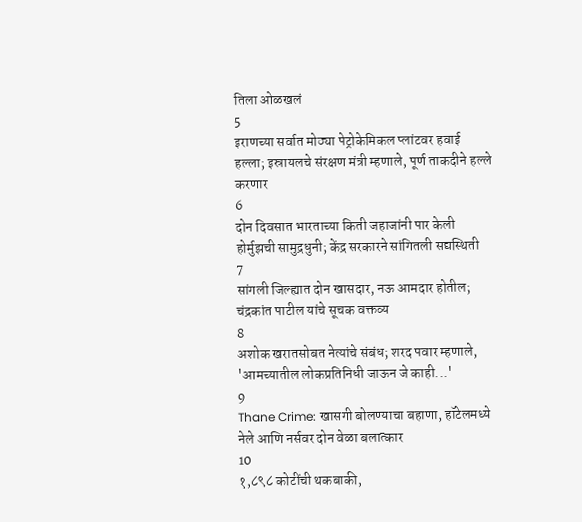तिला ओळखलं
5
इराणच्या सर्वात मोठ्या पेट्रोकेमिकल प्लांटवर हवाई हल्ला; इस्रायलचे संरक्षण मंत्री म्हणाले, पूर्ण ताकदीने हल्ले करणार
6
दोन दिवसात भारताच्या किती जहाजांनी पार केली होर्मुझची सामुद्रधुनी; केंद्र सरकारने सांगितली सद्यस्थिती
7
सांगली जिल्ह्यात दोन खासदार, नऊ आमदार होतील; चंद्रकांत पाटील यांचे सूचक वक्तव्य
8
अशोक खरातसोबत नेत्यांचे संबंध; शरद पवार म्हणाले, 'आमच्यातील लोकप्रतिनिधी जाऊन जे काही...'
9
Thane Crime: खासगी बोलण्याचा बहाणा, हॉटेलमध्ये नेले आणि नर्सवर दोन वेळा बलात्कार
10
१,८९८ कोटींची थकबाकी,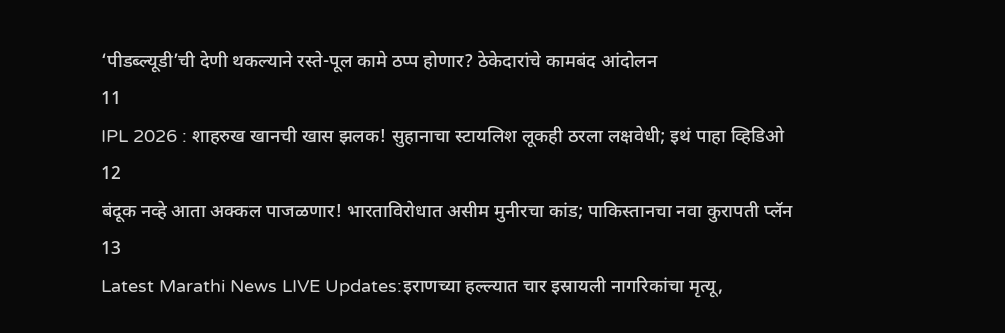‘पीडब्ल्यूडी’ची देणी थकल्याने रस्ते-पूल कामे ठप्प होणार? ठेकेदारांचे कामबंद आंदोलन
11
IPL 2026 : शाहरुख खानची खास झलक! सुहानाचा स्टायलिश लूकही ठरला लक्षवेधी; इथं पाहा व्हिडिओ
12
बंदूक नव्हे आता अक्कल पाजळणार! भारताविरोधात असीम मुनीरचा कांड; पाकिस्तानचा नवा कुरापती प्लॅन
13
Latest Marathi News LIVE Updates:इराणच्या हल्ल्यात चार इस्रायली नागरिकांचा मृत्यू,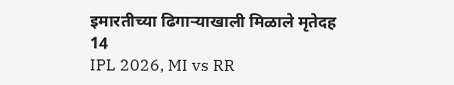इमारतीच्या ढिगाऱ्याखाली मिळाले मृतेदह
14
IPL 2026, MI vs RR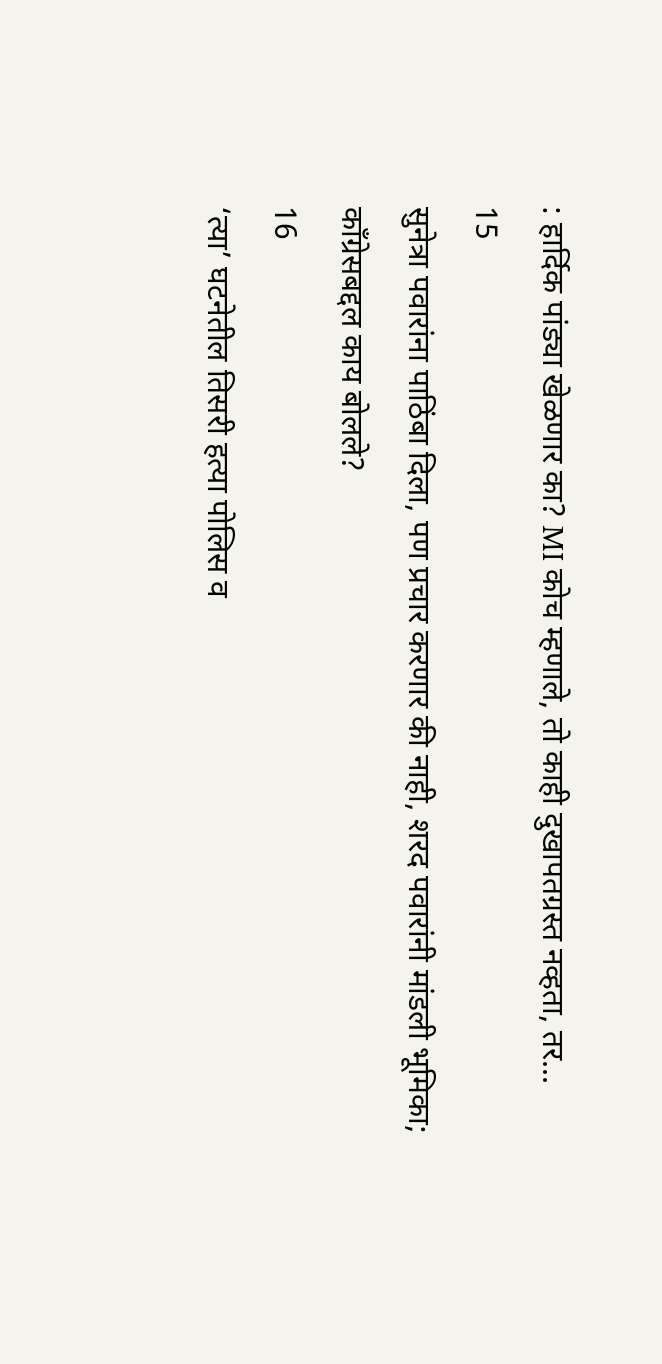: हार्दिक पांड्या खेळणार का? MI कोच म्हणाले, तो काही दुखापतग्रस्त नव्हता, तर...
15
सुनेत्रा पवारांना पाठिंबा दिला, पण प्रचार करणार की नाही, शरद पवारांनी मांडली भूमिका; काँग्रेसबद्दल काय बोलले?
16
‘त्या’ घटनेतील तिसरी हत्या पोलिस व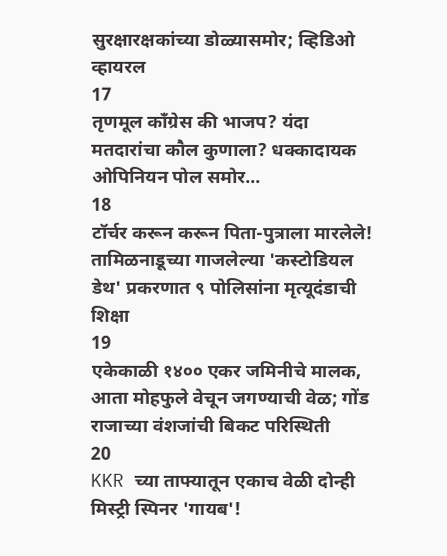सुरक्षारक्षकांच्या डोळ्यासमोर; व्हिडिओ व्हायरल
17
तृणमूल काँग्रेस की भाजप? यंदा मतदारांचा कौल कुणाला? धक्कादायक ओपिनियन पोल समोर...
18
टॉर्चर करून करून पिता-पुत्राला मारलेले! तामिळनाडूच्या गाजलेल्या 'कस्टोडियल डेथ' प्रकरणात ९ पोलिसांना मृत्यूदंडाची शिक्षा
19
एकेकाळी १४०० एकर जमिनीचे मालक, आता मोहफुले वेचून जगण्याची वेळ; गोंड राजाच्या वंशजांची बिकट परिस्थिती
20
KKR च्या ताफ्यातून एकाच वेळी दोन्ही मिस्ट्री स्पिनर 'गायब'!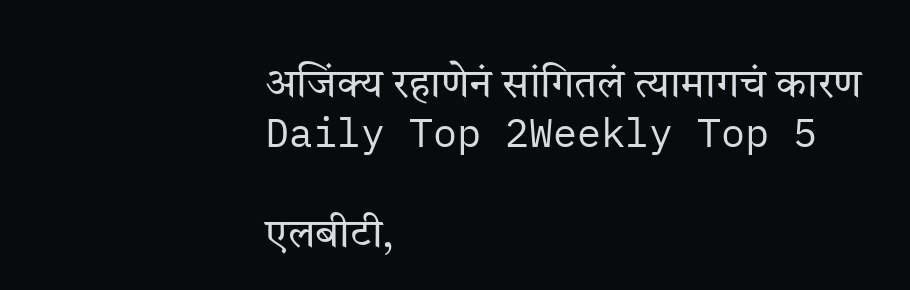अजिंक्य रहाणेनं सांगितलं त्यामागचं कारण
Daily Top 2Weekly Top 5

एलबीटी,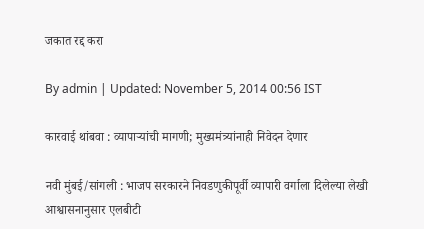जकात रद्द करा

By admin | Updated: November 5, 2014 00:56 IST

कारवाई थांबवा : व्यापाऱ्यांची मागणी; मुख्यमंत्र्यांनाही निवेदन देणार

नवी मुंबई/सांगली : भाजप सरकारने निवडणुकीपूर्वी व्यापारी वर्गाला दिलेल्या लेखी आश्वासनानुसार एलबीटी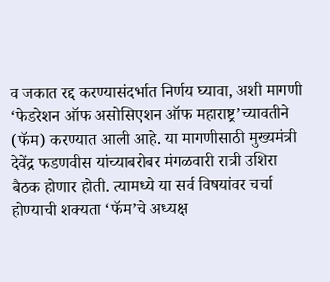व जकात रद्द करण्यासंदर्भात निर्णय घ्यावा, अशी मागणी ‘फेडरेशन ऑफ असोसिएशन ऑफ महाराष्ट्र’च्यावतीने (फॅम) करण्यात आली आहे. या मागणीसाठी मुख्यमंत्री देवेंद्र फडणवीस यांच्याबरोबर मंगळवारी रात्री उशिरा बैठक होणार होती. त्यामध्ये या सर्व विषयांवर चर्चा होण्याची शक्यता ‘फॅम’चे अध्यक्ष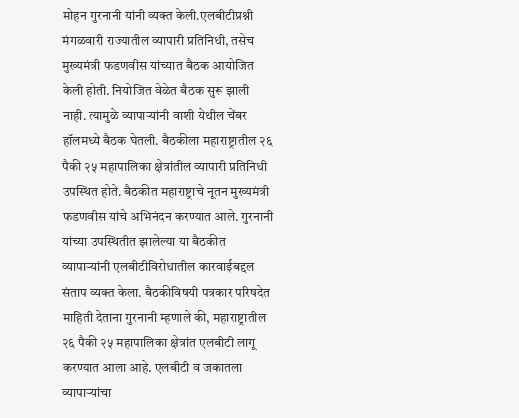मोहन गुरनानी यांनी व्यक्त केली.एलबीटीप्रश्नी मंगळवारी राज्यातील व्यापारी प्रतिनिधी, तसेच मुख्यमंत्री फडणवीस यांच्यात बैठक आयोजित केली होती. नियोजित वेळेत बैठक सुरू झाली नाही. त्यामुळे व्यापाऱ्यांनी वाशी येथील चेंबर हॉलमध्ये बैठक घेतली. बैठकीला महाराष्ट्रातील २६ पैकी २५ महापालिका क्षेत्रांतील व्यापारी प्रतिनिधी उपस्थित होते. बैठकीत महाराष्ट्राचे नूतन मुख्यमंत्री फडणवीस यांचे अभिनंदन करण्यात आले. गुरनानी यांच्या उपस्थितीत झालेल्या या बैठकीत व्यापाऱ्यांनी एलबीटीविरोधातील कारवाईबद्दल संताप व्यक्त केला. बैठकीविषयी पत्रकार परिषदेत माहिती देताना गुरनानी म्हणाले की, महाराष्ट्रातील २६ पैकी २५ महापालिका क्षेत्रांत एलबीटी लागू करण्यात आला आहे. एलबीटी व जकातला व्यापाऱ्यांचा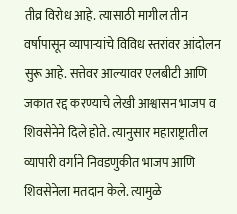तीव्र विरोध आहे. त्यासाठी मागील तीन वर्षापासून व्यापाऱ्यांचे विविध स्तरांवर आंदोलन सुरू आहे. सत्तेवर आल्यावर एलबीटी आणि जकात रद्द करण्याचे लेखी आश्वासन भाजप व शिवसेनेने दिले होते. त्यानुसार महाराष्ट्रातील व्यापारी वर्गाने निवडणुकीत भाजप आणि शिवसेनेला मतदान केले. त्यामुळे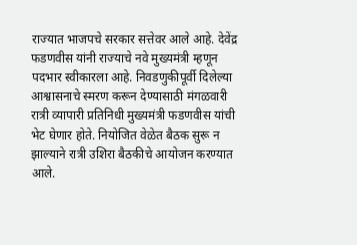राज्यात भाजपचे सरकार सत्तेवर आले आहे. देवेंद्र फडणवीस यांनी राज्याचे नवे मुख्यमंत्री म्हणून पदभार स्वीकारला आहे. निवडणुकीपूर्वी दिलेल्या आश्वासनाचे स्मरण करून देण्यासाठी मंगळवारी रात्री व्यापारी प्रतिनिधी मुख्यमंत्री फडणवीस यांची भेट घेणार होते. नियोजित वेळेत बैठक सुरू न झाल्याने रात्री उशिरा बैठकीचे आयोजन करण्यात आले.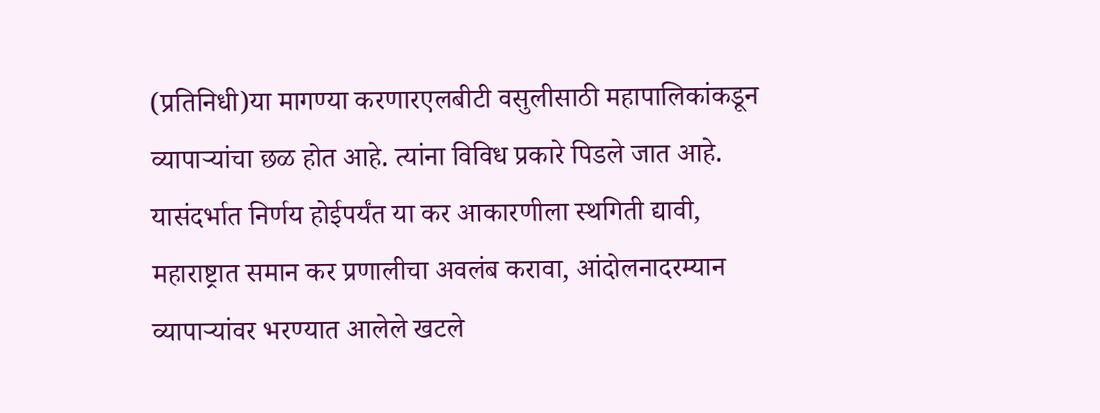(प्रतिनिधी)या मागण्या करणारएलबीटी वसुलीसाठी महापालिकांकडून व्यापाऱ्यांचा छळ होत आहे. त्यांना विविध प्रकारे पिडले जात आहे. यासंदर्भात निर्णय होईपर्यंत या कर आकारणीला स्थगिती द्यावी, महाराष्ट्रात समान कर प्रणालीचा अवलंब करावा, आंदोलनादरम्यान व्यापाऱ्यांवर भरण्यात आलेले खटले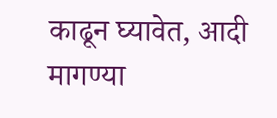काढून घ्यावेत, आदी मागण्या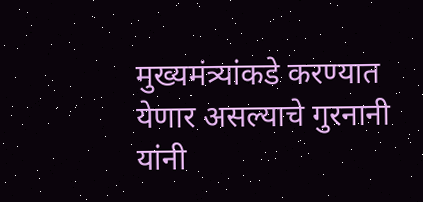मुख्यमंत्र्यांकडे करण्यात येणार असल्याचे गुरनानी यांनी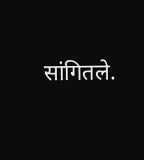सांगितले.